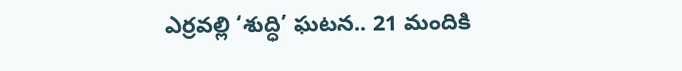ఎర్రవల్లి ‘శుద్ధి’ ఘటన.. 21 మందికి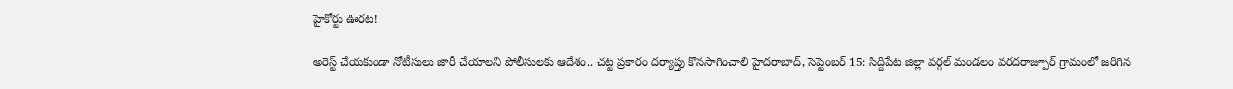హైకోర్టు ఊరట!

అరెస్ట్ చేయకుండా నోటీసులు జారీ చేయాలని పోలీసులకు ఆదేశం.. చట్ట ప్రకారం దర్యాప్తు కొనసాగించాలి హైదరాబాద్, సెప్టెంబర్ 15: సిద్దిపేట జిల్లా వర్గల్ మండలం వరదరాజ్పూర్ గ్రామంలో జరిగిన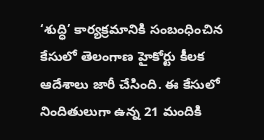‘శుద్ధి’ కార్యక్రమానికి సంబంధించిన కేసులో తెలంగాణ హైకోర్టు కీలక ఆదేశాలు జారీ చేసింది. ఈ కేసులో నిందితులుగా ఉన్న 21 మందికి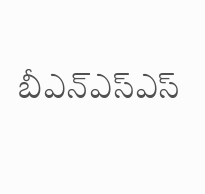బీఎన్ఎస్ఎస్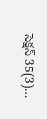సెక్షన్ 35(3)…